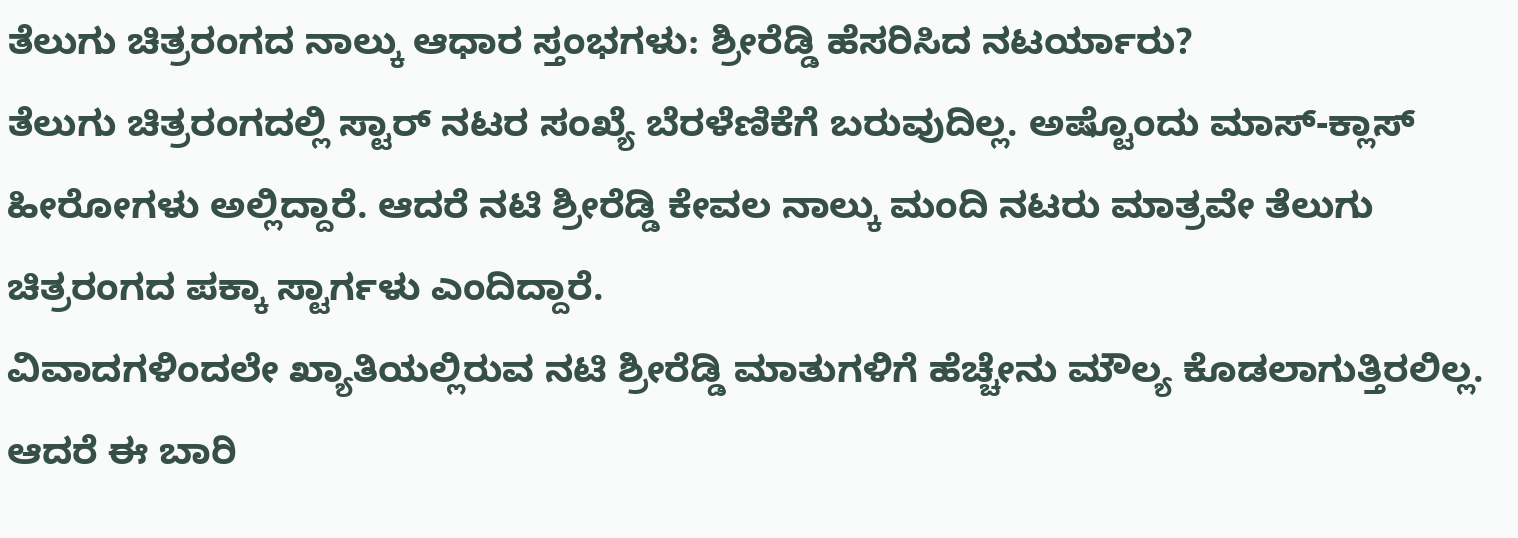ತೆಲುಗು ಚಿತ್ರರಂಗದ ನಾಲ್ಕು ಆಧಾರ ಸ್ತಂಭಗಳು: ಶ್ರೀರೆಡ್ಡಿ ಹೆಸರಿಸಿದ ನಟರ್ಯಾರು?
ತೆಲುಗು ಚಿತ್ರರಂಗದಲ್ಲಿ ಸ್ಟಾರ್ ನಟರ ಸಂಖ್ಯೆ ಬೆರಳೆಣಿಕೆಗೆ ಬರುವುದಿಲ್ಲ. ಅಷ್ಟೊಂದು ಮಾಸ್-ಕ್ಲಾಸ್ ಹೀರೋಗಳು ಅಲ್ಲಿದ್ದಾರೆ. ಆದರೆ ನಟಿ ಶ್ರೀರೆಡ್ಡಿ ಕೇವಲ ನಾಲ್ಕು ಮಂದಿ ನಟರು ಮಾತ್ರವೇ ತೆಲುಗು ಚಿತ್ರರಂಗದ ಪಕ್ಕಾ ಸ್ಟಾರ್ಗಳು ಎಂದಿದ್ದಾರೆ.
ವಿವಾದಗಳಿಂದಲೇ ಖ್ಯಾತಿಯಲ್ಲಿರುವ ನಟಿ ಶ್ರೀರೆಡ್ಡಿ ಮಾತುಗಳಿಗೆ ಹೆಚ್ಚೇನು ಮೌಲ್ಯ ಕೊಡಲಾಗುತ್ತಿರಲಿಲ್ಲ. ಆದರೆ ಈ ಬಾರಿ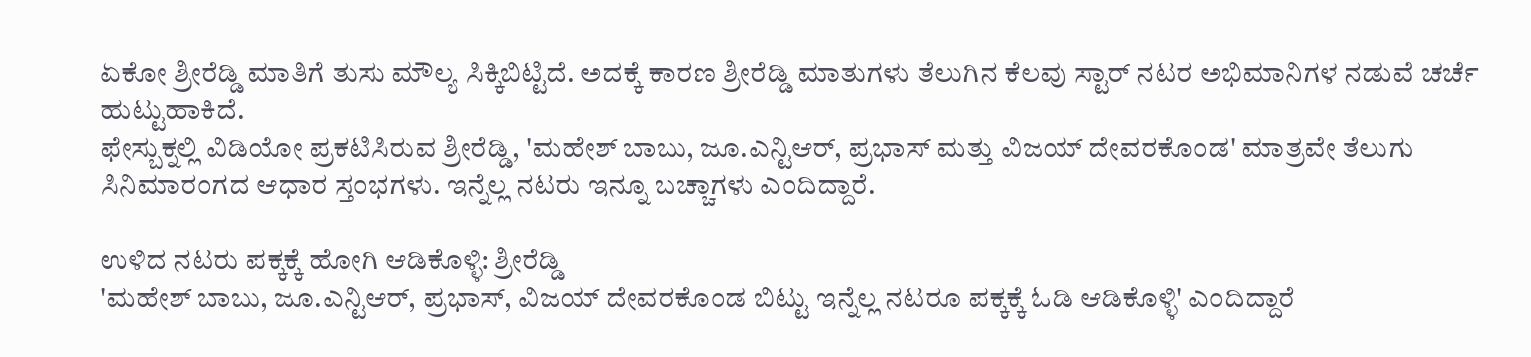ಏಕೋ ಶ್ರೀರೆಡ್ಡಿ ಮಾತಿಗೆ ತುಸು ಮೌಲ್ಯ ಸಿಕ್ಕಿಬಿಟ್ಟಿದೆ. ಅದಕ್ಕೆ ಕಾರಣ ಶ್ರೀರೆಡ್ಡಿ ಮಾತುಗಳು ತೆಲುಗಿನ ಕೆಲವು ಸ್ಟಾರ್ ನಟರ ಅಭಿಮಾನಿಗಳ ನಡುವೆ ಚರ್ಚೆ ಹುಟ್ಟುಹಾಕಿದೆ.
ಫೇಸ್ಬುಕ್ನಲ್ಲಿ ವಿಡಿಯೋ ಪ್ರಕಟಿಸಿರುವ ಶ್ರೀರೆಡ್ಡಿ, 'ಮಹೇಶ್ ಬಾಬು, ಜೂ.ಎನ್ಟಿಆರ್, ಪ್ರಭಾಸ್ ಮತ್ತು ವಿಜಯ್ ದೇವರಕೊಂಡ' ಮಾತ್ರವೇ ತೆಲುಗು ಸಿನಿಮಾರಂಗದ ಆಧಾರ ಸ್ತಂಭಗಳು. ಇನ್ನೆಲ್ಲ ನಟರು ಇನ್ನೂ ಬಚ್ಚಾಗಳು ಎಂದಿದ್ದಾರೆ.

ಉಳಿದ ನಟರು ಪಕ್ಕಕ್ಕೆ ಹೋಗಿ ಆಡಿಕೊಳ್ಳಿ: ಶ್ರೀರೆಡ್ಡಿ
'ಮಹೇಶ್ ಬಾಬು, ಜೂ.ಎನ್ಟಿಆರ್, ಪ್ರಭಾಸ್, ವಿಜಯ್ ದೇವರಕೊಂಡ ಬಿಟ್ಟು ಇನ್ನೆಲ್ಲ ನಟರೂ ಪಕ್ಕಕ್ಕೆ ಓಡಿ ಆಡಿಕೊಳ್ಳಿ' ಎಂದಿದ್ದಾರೆ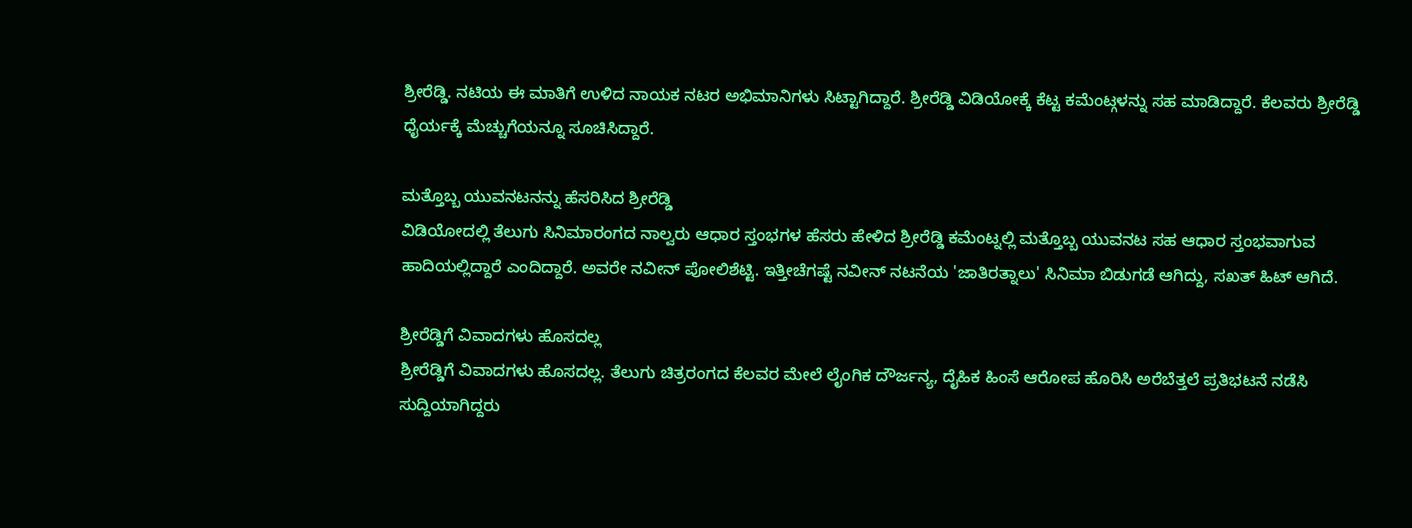ಶ್ರೀರೆಡ್ಡಿ. ನಟಿಯ ಈ ಮಾತಿಗೆ ಉಳಿದ ನಾಯಕ ನಟರ ಅಭಿಮಾನಿಗಳು ಸಿಟ್ಟಾಗಿದ್ದಾರೆ. ಶ್ರೀರೆಡ್ಡಿ ವಿಡಿಯೋಕ್ಕೆ ಕೆಟ್ಟ ಕಮೆಂಟ್ಗಳನ್ನು ಸಹ ಮಾಡಿದ್ದಾರೆ. ಕೆಲವರು ಶ್ರೀರೆಡ್ಡಿ ಧೈರ್ಯಕ್ಕೆ ಮೆಚ್ಚುಗೆಯನ್ನೂ ಸೂಚಿಸಿದ್ದಾರೆ.

ಮತ್ತೊಬ್ಬ ಯುವನಟನನ್ನು ಹೆಸರಿಸಿದ ಶ್ರೀರೆಡ್ಡಿ
ವಿಡಿಯೋದಲ್ಲಿ ತೆಲುಗು ಸಿನಿಮಾರಂಗದ ನಾಲ್ವರು ಆಧಾರ ಸ್ತಂಭಗಳ ಹೆಸರು ಹೇಳಿದ ಶ್ರೀರೆಡ್ಡಿ ಕಮೆಂಟ್ನಲ್ಲಿ ಮತ್ತೊಬ್ಬ ಯುವನಟ ಸಹ ಆಧಾರ ಸ್ತಂಭವಾಗುವ ಹಾದಿಯಲ್ಲಿದ್ದಾರೆ ಎಂದಿದ್ದಾರೆ. ಅವರೇ ನವೀನ್ ಪೋಲಿಶೆಟ್ಟಿ. ಇತ್ತೀಚೆಗಷ್ಟೆ ನವೀನ್ ನಟನೆಯ 'ಜಾತಿರತ್ನಾಲು' ಸಿನಿಮಾ ಬಿಡುಗಡೆ ಆಗಿದ್ದು, ಸಖತ್ ಹಿಟ್ ಆಗಿದೆ.

ಶ್ರೀರೆಡ್ಡಿಗೆ ವಿವಾದಗಳು ಹೊಸದಲ್ಲ
ಶ್ರೀರೆಡ್ಡಿಗೆ ವಿವಾದಗಳು ಹೊಸದಲ್ಲ. ತೆಲುಗು ಚಿತ್ರರಂಗದ ಕೆಲವರ ಮೇಲೆ ಲೈಂಗಿಕ ದೌರ್ಜನ್ಯ, ದೈಹಿಕ ಹಿಂಸೆ ಆರೋಪ ಹೊರಿಸಿ ಅರೆಬೆತ್ತಲೆ ಪ್ರತಿಭಟನೆ ನಡೆಸಿ ಸುದ್ದಿಯಾಗಿದ್ದರು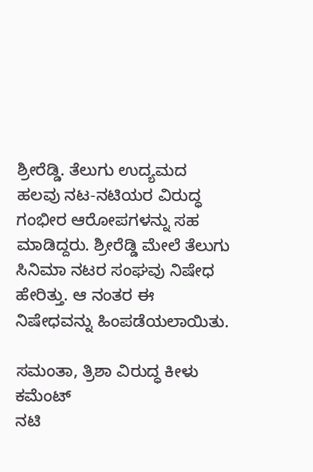ಶ್ರೀರೆಡ್ಡಿ. ತೆಲುಗು ಉದ್ಯಮದ ಹಲವು ನಟ-ನಟಿಯರ ವಿರುದ್ಧ ಗಂಭೀರ ಆರೋಪಗಳನ್ನು ಸಹ ಮಾಡಿದ್ದರು. ಶ್ರೀರೆಡ್ಡಿ ಮೇಲೆ ತೆಲುಗು ಸಿನಿಮಾ ನಟರ ಸಂಘವು ನಿಷೇಧ ಹೇರಿತ್ತು. ಆ ನಂತರ ಈ ನಿಷೇಧವನ್ನು ಹಿಂಪಡೆಯಲಾಯಿತು.

ಸಮಂತಾ, ತ್ರಿಶಾ ವಿರುದ್ಧ ಕೀಳು ಕಮೆಂಟ್
ನಟಿ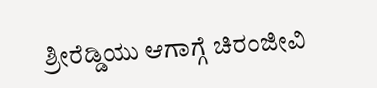ಶ್ರೀರೆಡ್ಡಿಯು ಆಗಾಗ್ಗೆ ಚಿರಂಜೀವಿ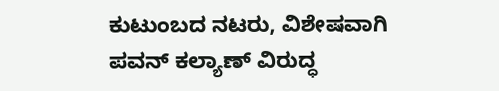ಕುಟುಂಬದ ನಟರು, ವಿಶೇಷವಾಗಿ ಪವನ್ ಕಲ್ಯಾಣ್ ವಿರುದ್ಧ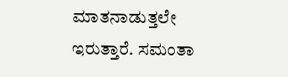ಮಾತನಾಡುತ್ತಲೇ ಇರುತ್ತಾರೆ. ಸಮಂತಾ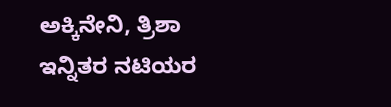ಅಕ್ಕಿನೇನಿ, ತ್ರಿಶಾ ಇನ್ನಿತರ ನಟಿಯರ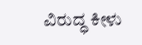ವಿರುದ್ಧ ಕೀಳು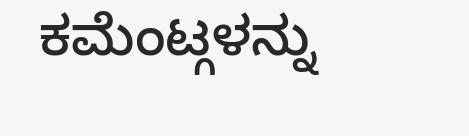ಕಮೆಂಟ್ಗಳನ್ನು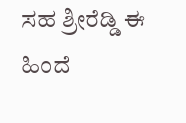ಸಹ ಶ್ರೀರೆಡ್ಡಿ ಈ ಹಿಂದೆ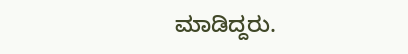ಮಾಡಿದ್ದರು.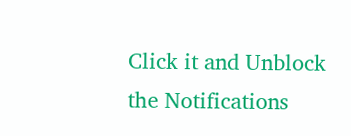Click it and Unblock the Notifications